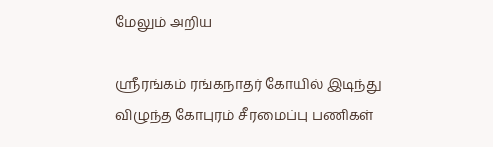மேலும் அறிய

ஸ்ரீரங்கம் ரங்கநாதர் கோயில் இடிந்து விழுந்த கோபுரம் சீரமைப்பு பணிகள்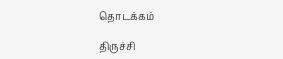தொடக்கம்

திருச்சி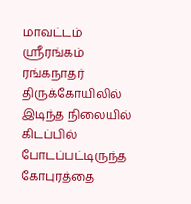மாவட்டம் ஸ்ரீரங்கம் ரங்கநாதர் திருக்கோயிலில் இடிந்த நிலையில் கிடப்பில் போடப்பட்டிருந்த கோபுரத்தை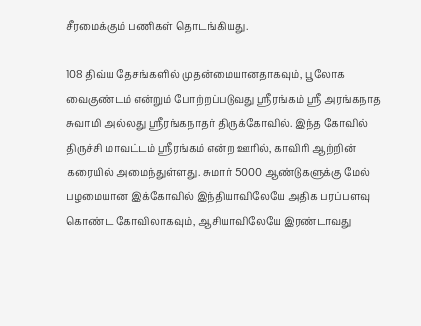சீரமைக்கும் பணிகள் தொடங்கியது.

108 திவ்ய தேசங்களில் முதன்மையானதாகவும், பூலோக வைகுண்டம் என்றும் போற்றப்படுவது ஸ்ரீரங்கம் ஸ்ரீ அரங்கநாத சுவாமி அல்லது ஸ்ரீரங்கநாதர் திருக்கோவில். இந்த கோவில் திருச்சி மாவட்டம் ஸ்ரீரங்கம் என்ற ஊரில், காவிரி ஆற்றின் கரையில் அமைந்துள்ளது. சுமார் 5000 ஆண்டுகளுக்கு மேல் பழமையான இக்கோவில் இந்தியாவிலேயே அதிக பரப்பளவு கொண்ட கோவிலாகவும், ஆசியாவிலேயே இரண்டாவது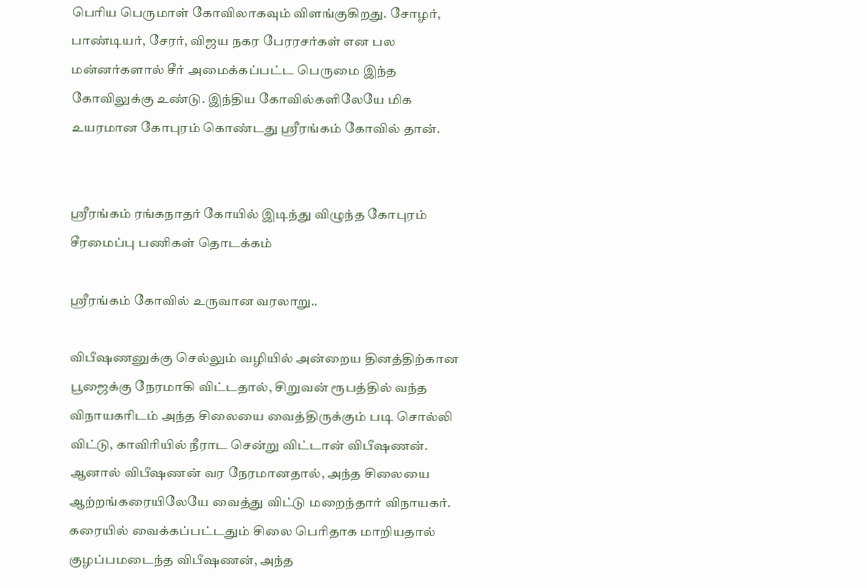பெரிய பெருமாள் கோவிலாகவும் விளங்குகிறது. சோழர், பாண்டியர், சேரர், விஜய நகர பேரரசர்கள் என பல மன்னர்களால் சீர் அமைக்கப்பட்ட பெருமை இந்த கோவிலுக்கு உண்டு. இந்திய கோவில்களிலேயே மிக உயரமான கோபுரம் கொண்டது ஸ்ரீரங்கம் கோவில் தான்.


ஸ்ரீரங்கம் ரங்கநாதர் கோயில் இடிந்து விழுந்த கோபுரம் சீரமைப்பு பணிகள் தொடக்கம்

ஸ்ரீரங்கம் கோவில் உருவான வரலாறு..

விபீஷணனுக்கு செல்லும் வழியில் அன்றைய தினத்திற்கான பூஜைக்கு நேரமாகி விட்டதால், சிறுவன் ரூபத்தில் வந்த விநாயகரிடம் அந்த சிலையை வைத்திருக்கும் படி சொல்லி விட்டு, காவிரியில் நீராட சென்று விட்டான் விபீஷணன். ஆனால் விபீஷணன் வர நேரமானதால், அந்த சிலையை ஆற்றங்கரையிலேயே வைத்து விட்டு மறைந்தார் விநாயகர். கரையில் வைக்கப்பட்டதும் சிலை பெரிதாக மாறியதால் குழப்பமடைந்த விபீஷணன், அந்த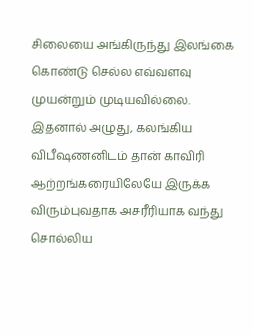சிலையை அங்கிருந்து இலங்கை கொண்டு செல்ல எவ்வளவு முயன்றும் முடியவில்லை. இதனால் அழுது, கலங்கிய விபீஷணனிடம் தான் காவிரி ஆற்றங்கரையிலேயே இருக்க விரும்புவதாக அசரீரியாக வந்து சொல்லிய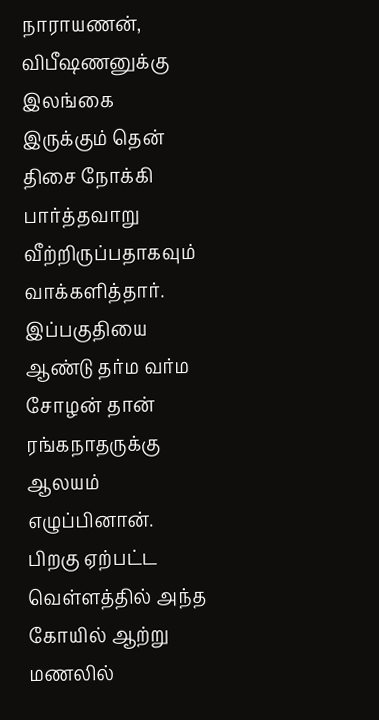நாராயணன், விபீஷணனுக்கு இலங்கை இருக்கும் தென் திசை நோக்கி பார்த்தவாறு வீற்றிருப்பதாகவும் வாக்களித்தார். இப்பகுதியை ஆண்டு தர்ம வர்ம சோழன் தான் ரங்கநாதருக்கு ஆலயம் எழுப்பினான். பிறகு ஏற்பட்ட வெள்ளத்தில் அந்த கோயில் ஆற்று மணலில்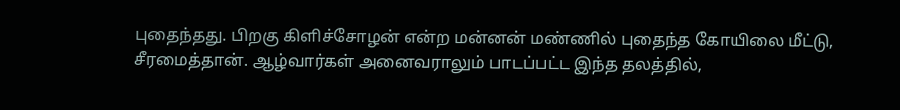புதைந்தது. பிறகு கிளிச்சோழன் என்ற மன்னன் மண்ணில் புதைந்த கோயிலை மீட்டு, சீரமைத்தான். ஆழ்வார்கள் அனைவராலும் பாடப்பட்ட இந்த தலத்தில்,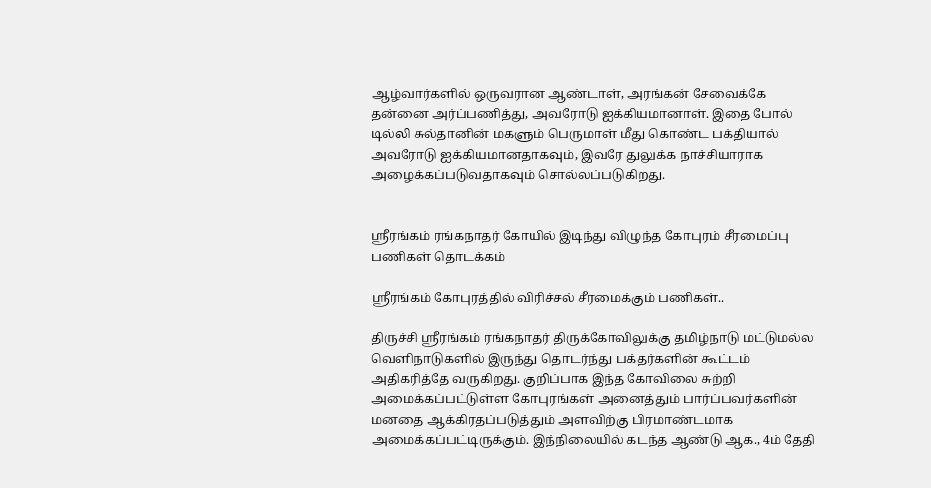ஆழ்வார்களில் ஒருவரான ஆண்டாள், அரங்கன் சேவைக்கே தன்னை அர்ப்பணித்து, அவரோடு ஐக்கியமானாள். இதை போல் டில்லி சுல்தானின் மகளும் பெருமாள் மீது கொண்ட பக்தியால் அவரோடு ஐக்கியமானதாகவும், இவரே துலுக்க நாச்சியாராக அழைக்கப்படுவதாகவும் சொல்லப்படுகிறது.


ஸ்ரீரங்கம் ரங்கநாதர் கோயில் இடிந்து விழுந்த கோபுரம் சீரமைப்பு பணிகள் தொடக்கம்

ஸ்ரீரங்கம் கோபுரத்தில் விரிச்சல் சீரமைக்கும் பணிகள்..

திருச்சி ஸ்ரீரங்கம் ரங்கநாதர் திருக்கோவிலுக்கு தமிழ்நாடு மட்டுமல்ல வெளிநாடுகளில் இருந்து தொடர்ந்து பக்தர்களின் கூட்டம் அதிகரித்தே வருகிறது. குறிப்பாக இந்த கோவிலை சுற்றி அமைக்கப்பட்டுள்ள கோபுரங்கள் அனைத்தும் பார்ப்பவர்களின் மனதை ஆக்கிரதப்படுத்தும் அளவிற்கு பிரமாண்டமாக அமைக்கப்பட்டிருக்கும். இந்நிலையில் கடந்த ஆண்டு ஆக., 4ம் தேதி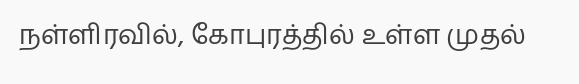நள்ளிரவில், கோபுரத்தில் உள்ள முதல்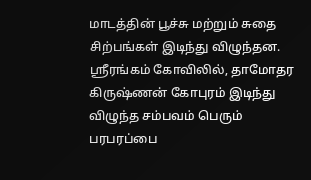மாடத்தின் பூச்சு மற்றும் சுதை சிற்பங்கள் இடிந்து விழுந்தன. ஸ்ரீரங்கம் கோவிலில், தாமோதர கிருஷ்ணன் கோபுரம் இடிந்து விழுந்த சம்பவம் பெரும் பரபரப்பை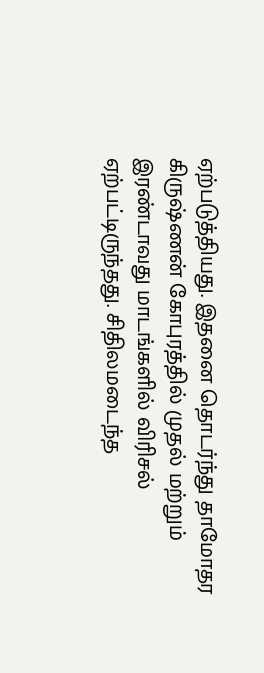ஏற்படுத்தியது. இதனை தொடர்ந்து தாமோதர கிருஷ்ணன் கோபுரத்தில் முதல் மற்றும் இரண்டாவது மாடங்களில் விரிசல் ஏற்பட்டிருந்தது. சிதிலமடைந்த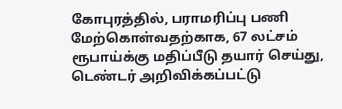கோபுரத்தில், பராமரிப்பு பணி மேற்கொள்வதற்காக, 67 லட்சம் ரூபாய்க்கு மதிப்பீடு தயார் செய்து, டெண்டர் அறிவிக்கப்பட்டு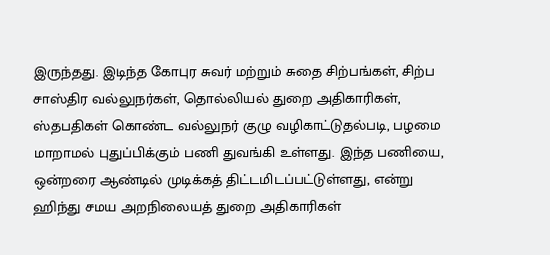இருந்தது. இடிந்த கோபுர சுவர் மற்றும் சுதை சிற்பங்கள், சிற்ப சாஸ்திர வல்லுநர்கள், தொல்லியல் துறை அதிகாரிகள், ஸ்தபதிகள் கொண்ட வல்லுநர் குழு வழிகாட்டுதல்படி, பழமை மாறாமல் புதுப்பிக்கும் பணி துவங்கி உள்ளது. இந்த பணியை, ஒன்றரை ஆண்டில் முடிக்கத் திட்டமிடப்பட்டுள்ளது, என்று ஹிந்து சமய அறநிலையத் துறை அதிகாரிகள்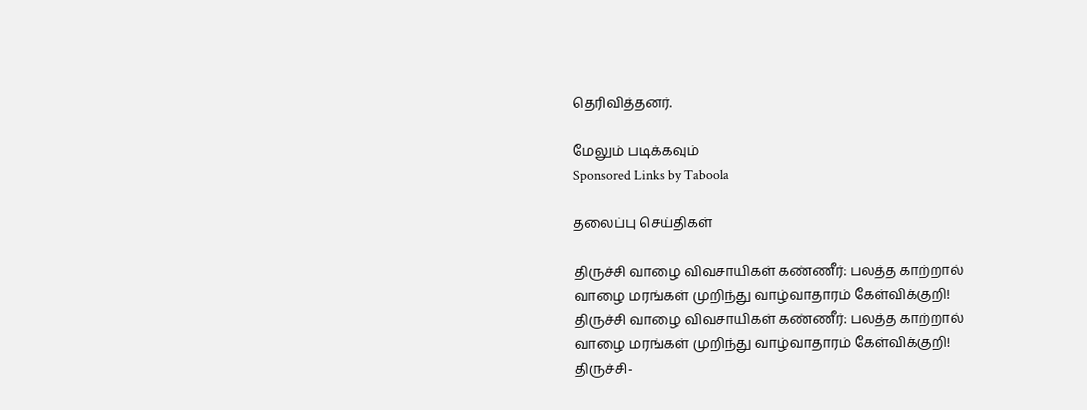தெரிவித்தனர்.

மேலும் படிக்கவும்
Sponsored Links by Taboola

தலைப்பு செய்திகள்

திருச்சி வாழை விவசாயிகள் கண்ணீர்: பலத்த காற்றால் வாழை மரங்கள் முறிந்து வாழ்வாதாரம் கேள்விக்குறி!
திருச்சி வாழை விவசாயிகள் கண்ணீர்: பலத்த காற்றால் வாழை மரங்கள் முறிந்து வாழ்வாதாரம் கேள்விக்குறி!
திருச்சி-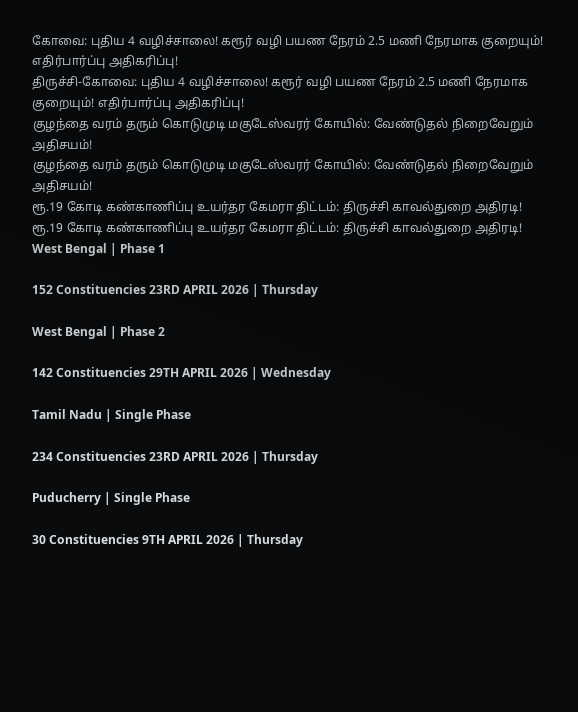கோவை: புதிய 4 வழிச்சாலை! கரூர் வழி பயண நேரம் 2.5 மணி நேரமாக குறையும்! எதிர்பார்ப்பு அதிகரிப்பு!
திருச்சி-கோவை: புதிய 4 வழிச்சாலை! கரூர் வழி பயண நேரம் 2.5 மணி நேரமாக குறையும்! எதிர்பார்ப்பு அதிகரிப்பு!
குழந்தை வரம் தரும் கொடுமுடி மகுடேஸ்வரர் கோயில்: வேண்டுதல் நிறைவேறும் அதிசயம்!
குழந்தை வரம் தரும் கொடுமுடி மகுடேஸ்வரர் கோயில்: வேண்டுதல் நிறைவேறும் அதிசயம்!
ரூ.19 கோடி கண்காணிப்பு உயர்தர கேமரா திட்டம்: திருச்சி காவல்துறை அதிரடி!
ரூ.19 கோடி கண்காணிப்பு உயர்தர கேமரா திட்டம்: திருச்சி காவல்துறை அதிரடி!
West Bengal | Phase 1

152 Constituencies 23RD APRIL 2026 | Thursday

West Bengal | Phase 2

142 Constituencies 29TH APRIL 2026 | Wednesday

Tamil Nadu | Single Phase

234 Constituencies 23RD APRIL 2026 | Thursday

Puducherry | Single Phase

30 Constituencies 9TH APRIL 2026 | Thursday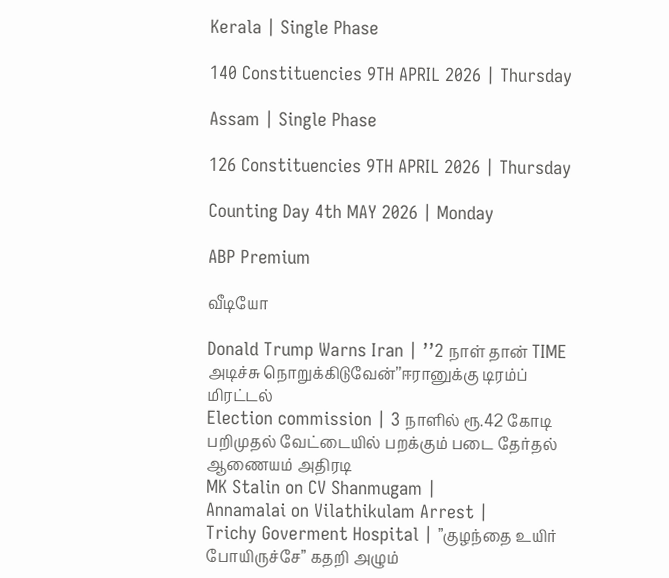Kerala | Single Phase

140 Constituencies 9TH APRIL 2026 | Thursday

Assam | Single Phase

126 Constituencies 9TH APRIL 2026 | Thursday

Counting Day 4th MAY 2026 | Monday

ABP Premium

வீடியோ

Donald Trump Warns Iran | ’’2 நாள் தான் TIME அடிச்சு நொறுக்கிடுவேன்’’ஈரானுக்கு டிரம்ப் மிரட்டல்
Election commission | 3 நாளில் ரூ.42 கோடி பறிமுதல் வேட்டையில் பறக்கும் படை தேர்தல் ஆணையம் அதிரடி
MK Stalin on CV Shanmugam |
Annamalai on Vilathikulam Arrest |
Trichy Goverment Hospital | ”குழந்தை உயிர் போயிருச்சே” கதறி அழும்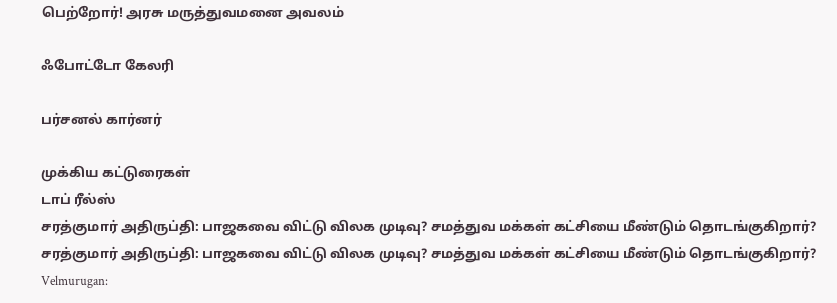பெற்றோர்! அரசு மருத்துவமனை அவலம்

ஃபோட்டோ கேலரி

பர்சனல் கார்னர்

முக்கிய கட்டுரைகள்
டாப் ரீல்ஸ்
சரத்குமார் அதிருப்தி: பாஜகவை விட்டு விலக முடிவு? சமத்துவ மக்கள் கட்சியை மீண்டும் தொடங்குகிறார்?
சரத்குமார் அதிருப்தி: பாஜகவை விட்டு விலக முடிவு? சமத்துவ மக்கள் கட்சியை மீண்டும் தொடங்குகிறார்?
Velmurugan: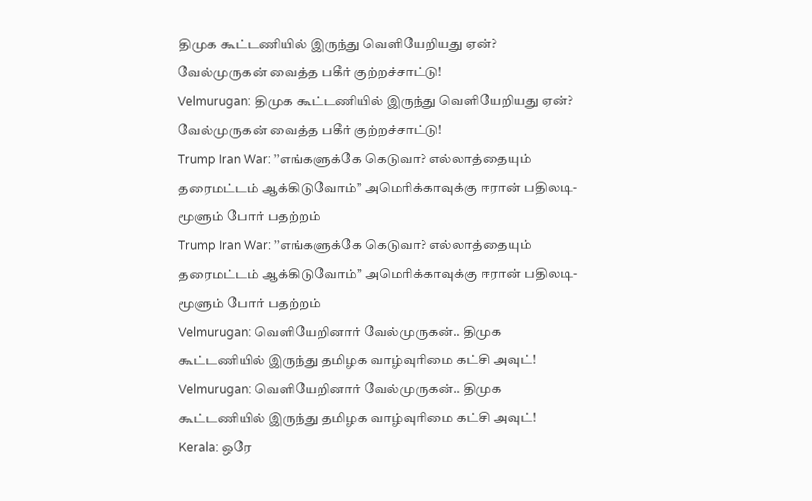திமுக கூட்டணியில் இருந்து வெளியேறியது ஏன்? வேல்முருகன் வைத்த பகீர் குற்றச்சாட்டு!
Velmurugan: திமுக கூட்டணியில் இருந்து வெளியேறியது ஏன்? வேல்முருகன் வைத்த பகீர் குற்றச்சாட்டு!
Trump Iran War: ’’எங்களுக்கே கெடுவா? எல்லாத்தையும் தரைமட்டம் ஆக்கிடுவோம்’’ அமெரிக்காவுக்கு ஈரான் பதிலடி- மூளும் போர் பதற்றம்
Trump Iran War: ’’எங்களுக்கே கெடுவா? எல்லாத்தையும் தரைமட்டம் ஆக்கிடுவோம்’’ அமெரிக்காவுக்கு ஈரான் பதிலடி- மூளும் போர் பதற்றம்
Velmurugan: வெளியேறினார் வேல்முருகன்.. திமுக கூட்டணியில் இருந்து தமிழக வாழ்வுரிமை கட்சி அவுட்!
Velmurugan: வெளியேறினார் வேல்முருகன்.. திமுக கூட்டணியில் இருந்து தமிழக வாழ்வுரிமை கட்சி அவுட்!
Kerala: ஒரே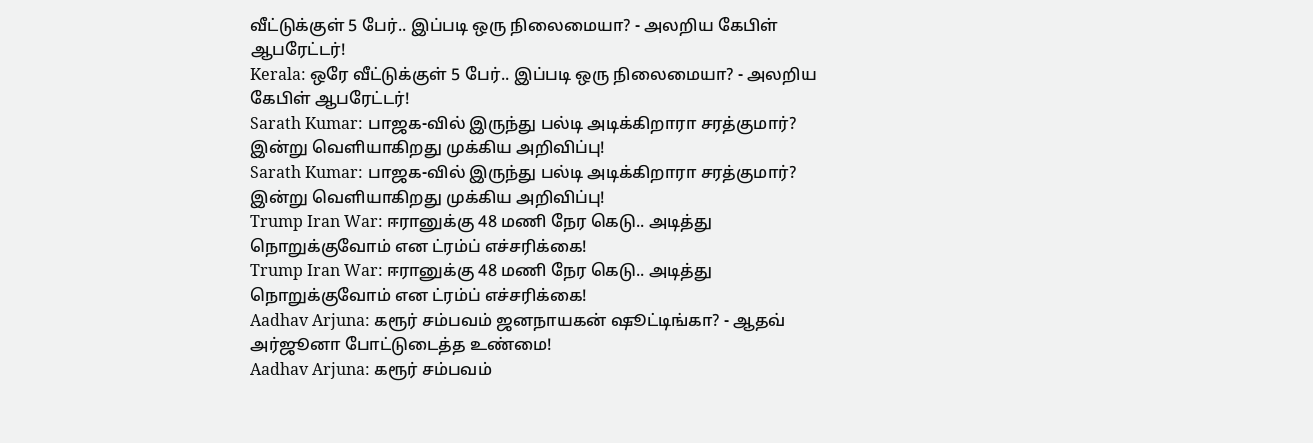வீட்டுக்குள் 5 பேர்.. இப்படி ஒரு நிலைமையா? - அலறிய கேபிள் ஆபரேட்டர்!
Kerala: ஒரே வீட்டுக்குள் 5 பேர்.. இப்படி ஒரு நிலைமையா? - அலறிய கேபிள் ஆபரேட்டர்!
Sarath Kumar: பாஜக-வில் இருந்து பல்டி அடிக்கிறாரா சரத்குமார்? இன்று வெளியாகிறது முக்கிய அறிவிப்பு!
Sarath Kumar: பாஜக-வில் இருந்து பல்டி அடிக்கிறாரா சரத்குமார்? இன்று வெளியாகிறது முக்கிய அறிவிப்பு!
Trump Iran War: ஈரானுக்கு 48 மணி நேர கெடு.. அடித்து நொறுக்குவோம் என ட்ரம்ப் எச்சரிக்கை!
Trump Iran War: ஈரானுக்கு 48 மணி நேர கெடு.. அடித்து நொறுக்குவோம் என ட்ரம்ப் எச்சரிக்கை!
Aadhav Arjuna: கரூர் சம்பவம் ஜனநாயகன் ஷூட்டிங்கா? - ஆதவ் அர்ஜூனா போட்டுடைத்த உண்மை!
Aadhav Arjuna: கரூர் சம்பவம்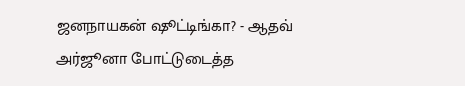ஜனநாயகன் ஷூட்டிங்கா? - ஆதவ் அர்ஜூனா போட்டுடைத்த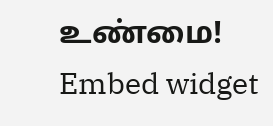உண்மை!
Embed widget